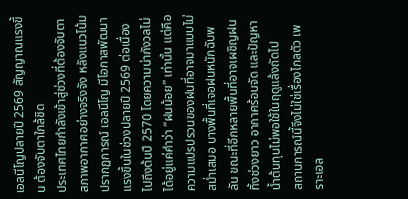เอลนีโญปลายปี 2569 สัญญาณแรงขึ้น ต้องจับตาใกล้ชิด
ประเทศไทยกำลังเข้าสู่ช่วงที่ต้องจับตาสภาพอากาศอย่างจริงจัง หลังแนวโน้มปรากฏการณ์ เอลนีโญ มีโอกาสพัฒนาแรงขึ้นในช่วงปลายปี 2569 ต่อเนื่องไปถึงต้นปี 2570 โดยความน่ากังวลไม่ได้อยู่แค่คำว่า “ฝนน้อย” เท่านั้น แต่คือความแปรปรวนของฝนที่อาจมาแบบไม่สม่ำเสมอ บางพื้นที่เจอฝนหนักฉับพลัน ขณะที่อีกหลายพื้นที่อาจเผชิญฝนทิ้งช่วงยาว อากาศร้อนจัด และปัญหาน้ำต้นทุนไม่พอใช้ในฤดูแล้งถัดไป
สถานการณ์นี้จึงไม่ใช่เรื่องไกลตัว เพราะเอล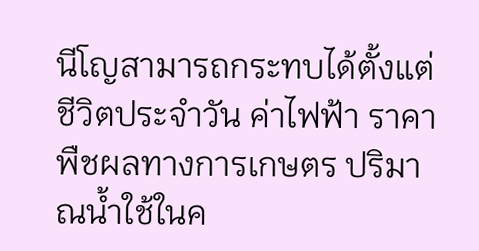นีโญสามารถกระทบได้ตั้งแต่ชีวิตประจำวัน ค่าไฟฟ้า ราคาพืชผลทางการเกษตร ปริมาณน้ำใช้ในค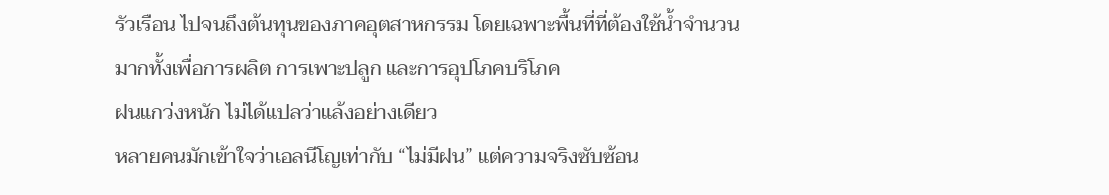รัวเรือน ไปจนถึงต้นทุนของภาคอุตสาหกรรม โดยเฉพาะพื้นที่ที่ต้องใช้น้ำจำนวนมากทั้งเพื่อการผลิต การเพาะปลูก และการอุปโภคบริโภค
ฝนแกว่งหนัก ไม่ได้แปลว่าแล้งอย่างเดียว
หลายคนมักเข้าใจว่าเอลนีโญเท่ากับ “ไม่มีฝน” แต่ความจริงซับซ้อน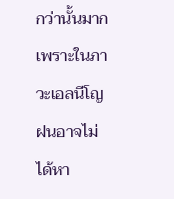กว่านั้นมาก เพราะในภาวะเอลนีโญ ฝนอาจไม่ได้หา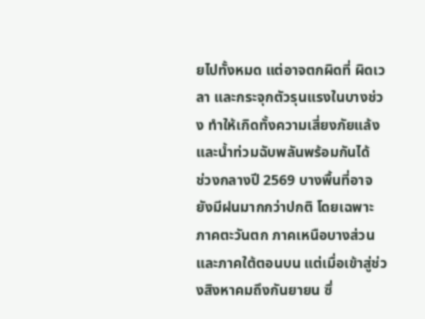ยไปทั้งหมด แต่อาจตกผิดที่ ผิดเวลา และกระจุกตัวรุนแรงในบางช่วง ทำให้เกิดทั้งความเสี่ยงภัยแล้งและน้ำท่วมฉับพลันพร้อมกันได้
ช่วงกลางปี 2569 บางพื้นที่อาจยังมีฝนมากกว่าปกติ โดยเฉพาะภาคตะวันตก ภาคเหนือบางส่วน และภาคใต้ตอนบน แต่เมื่อเข้าสู่ช่วงสิงหาคมถึงกันยายน ซึ่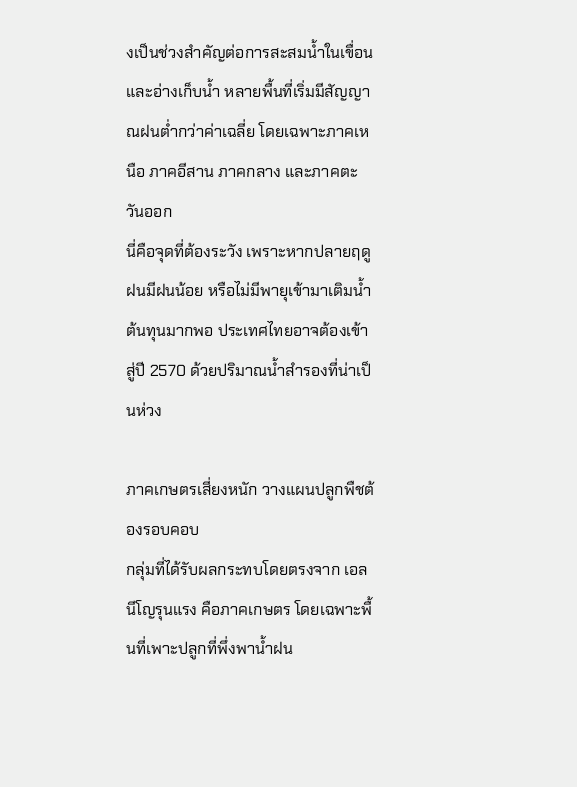งเป็นช่วงสำคัญต่อการสะสมน้ำในเขื่อนและอ่างเก็บน้ำ หลายพื้นที่เริ่มมีสัญญาณฝนต่ำกว่าค่าเฉลี่ย โดยเฉพาะภาคเหนือ ภาคอีสาน ภาคกลาง และภาคตะวันออก
นี่คือจุดที่ต้องระวัง เพราะหากปลายฤดูฝนมีฝนน้อย หรือไม่มีพายุเข้ามาเติมน้ำต้นทุนมากพอ ประเทศไทยอาจต้องเข้าสู่ปี 2570 ด้วยปริมาณน้ำสำรองที่น่าเป็นห่วง

ภาคเกษตรเสี่ยงหนัก วางแผนปลูกพืชต้องรอบคอบ
กลุ่มที่ได้รับผลกระทบโดยตรงจาก เอลนีโญรุนแรง คือภาคเกษตร โดยเฉพาะพื้นที่เพาะปลูกที่พึ่งพาน้ำฝน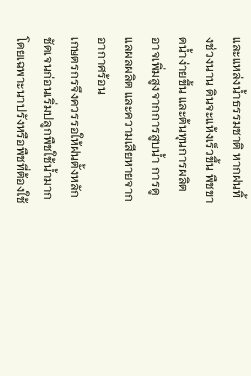และแหล่งน้ำธรรมชาติ หากฝนทิ้งช่วงนาน ดินจะแห้งเร็วขึ้น พืชขาดน้ำง่ายขึ้น และต้นทุนการผลิตอาจเพิ่มสูงจากการสูบน้ำ การดูแลผลผลิต และความเสียหายจากอากาศร้อน
เกษตรกรจึงควรรอให้ฝนตั้งหลักชัดเจนก่อนเริ่มปลูกพืชใช้น้ำมาก โดยเฉพาะนาปรังหรือพืชที่ต้องใช้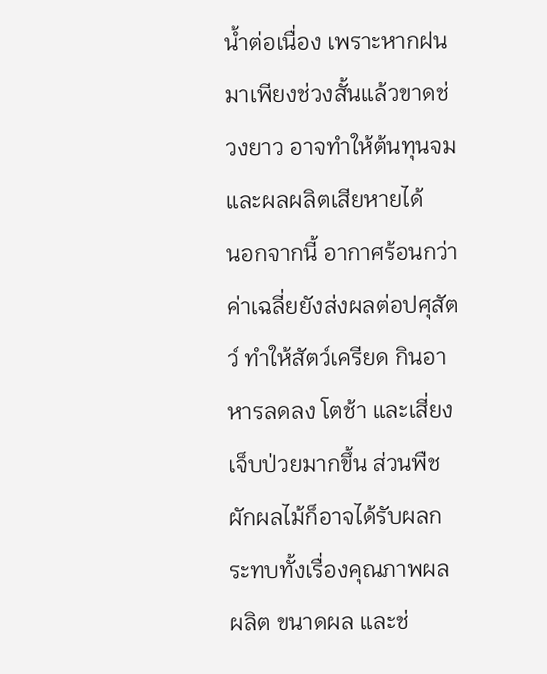น้ำต่อเนื่อง เพราะหากฝนมาเพียงช่วงสั้นแล้วขาดช่วงยาว อาจทำให้ต้นทุนจมและผลผลิตเสียหายได้
นอกจากนี้ อากาศร้อนกว่าค่าเฉลี่ยยังส่งผลต่อปศุสัตว์ ทำให้สัตว์เครียด กินอาหารลดลง โตช้า และเสี่ยงเจ็บป่วยมากขึ้น ส่วนพืชผักผลไม้ก็อาจได้รับผลกระทบทั้งเรื่องคุณภาพผลผลิต ขนาดผล และช่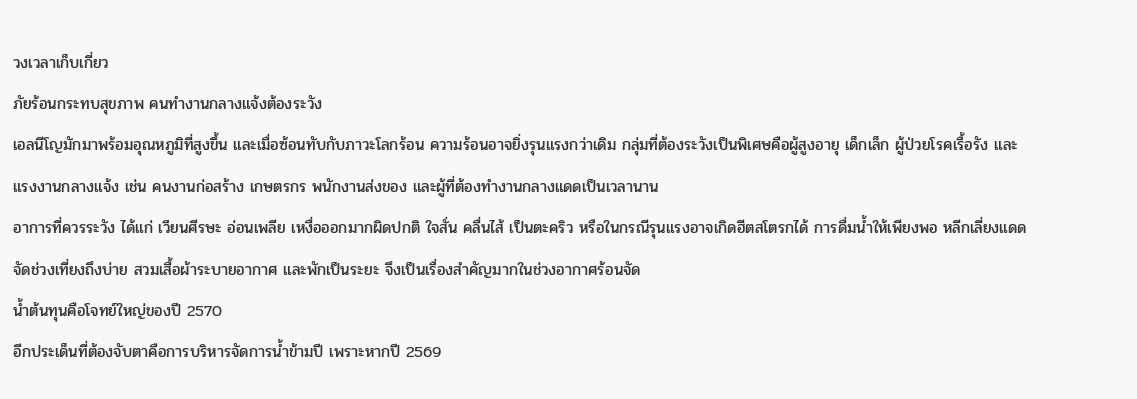วงเวลาเก็บเกี่ยว
ภัยร้อนกระทบสุขภาพ คนทำงานกลางแจ้งต้องระวัง
เอลนีโญมักมาพร้อมอุณหภูมิที่สูงขึ้น และเมื่อซ้อนทับกับภาวะโลกร้อน ความร้อนอาจยิ่งรุนแรงกว่าเดิม กลุ่มที่ต้องระวังเป็นพิเศษคือผู้สูงอายุ เด็กเล็ก ผู้ป่วยโรคเรื้อรัง และแรงงานกลางแจ้ง เช่น คนงานก่อสร้าง เกษตรกร พนักงานส่งของ และผู้ที่ต้องทำงานกลางแดดเป็นเวลานาน
อาการที่ควรระวัง ได้แก่ เวียนศีรษะ อ่อนเพลีย เหงื่อออกมากผิดปกติ ใจสั่น คลื่นไส้ เป็นตะคริว หรือในกรณีรุนแรงอาจเกิดฮีตสโตรกได้ การดื่มน้ำให้เพียงพอ หลีกเลี่ยงแดดจัดช่วงเที่ยงถึงบ่าย สวมเสื้อผ้าระบายอากาศ และพักเป็นระยะ จึงเป็นเรื่องสำคัญมากในช่วงอากาศร้อนจัด
น้ำต้นทุนคือโจทย์ใหญ่ของปี 2570
อีกประเด็นที่ต้องจับตาคือการบริหารจัดการน้ำข้ามปี เพราะหากปี 2569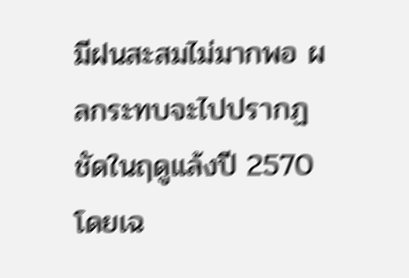มีฝนสะสมไม่มากพอ ผลกระทบจะไปปรากฏชัดในฤดูแล้งปี 2570 โดยเฉ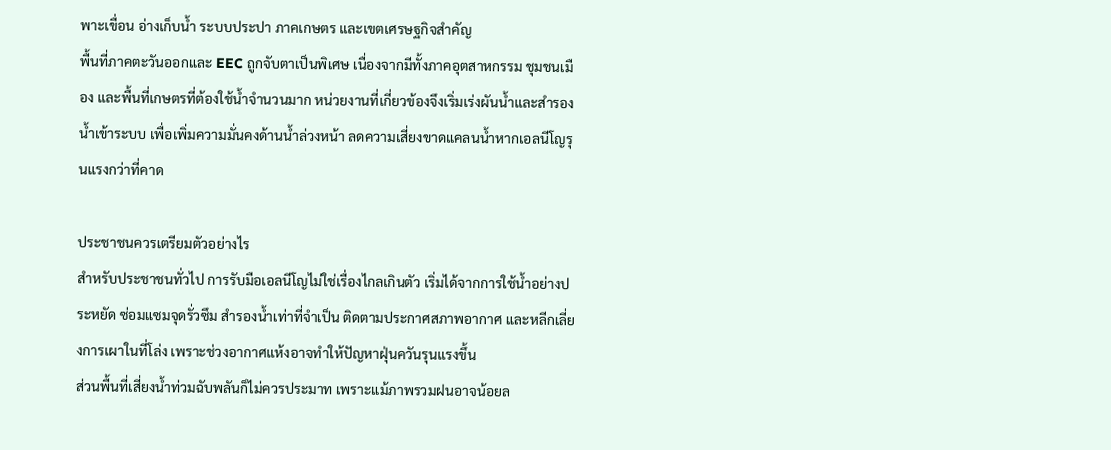พาะเขื่อน อ่างเก็บน้ำ ระบบประปา ภาคเกษตร และเขตเศรษฐกิจสำคัญ
พื้นที่ภาคตะวันออกและ EEC ถูกจับตาเป็นพิเศษ เนื่องจากมีทั้งภาคอุตสาหกรรม ชุมชนเมือง และพื้นที่เกษตรที่ต้องใช้น้ำจำนวนมาก หน่วยงานที่เกี่ยวข้องจึงเริ่มเร่งผันน้ำและสำรองน้ำเข้าระบบ เพื่อเพิ่มความมั่นคงด้านน้ำล่วงหน้า ลดความเสี่ยงขาดแคลนน้ำหากเอลนีโญรุนแรงกว่าที่คาด

ประชาชนควรเตรียมตัวอย่างไร
สำหรับประชาชนทั่วไป การรับมือเอลนีโญไม่ใช่เรื่องไกลเกินตัว เริ่มได้จากการใช้น้ำอย่างประหยัด ซ่อมแซมจุดรั่วซึม สำรองน้ำเท่าที่จำเป็น ติดตามประกาศสภาพอากาศ และหลีกเลี่ยงการเผาในที่โล่ง เพราะช่วงอากาศแห้งอาจทำให้ปัญหาฝุ่นควันรุนแรงขึ้น
ส่วนพื้นที่เสี่ยงน้ำท่วมฉับพลันก็ไม่ควรประมาท เพราะแม้ภาพรวมฝนอาจน้อยล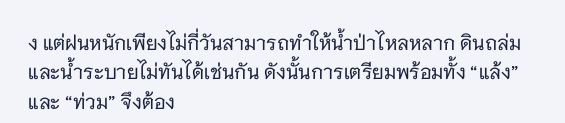ง แต่ฝนหนักเพียงไม่กี่วันสามารถทำให้น้ำป่าไหลหลาก ดินถล่ม และน้ำระบายไม่ทันได้เช่นกัน ดังนั้นการเตรียมพร้อมทั้ง “แล้ง” และ “ท่วม” จึงต้อง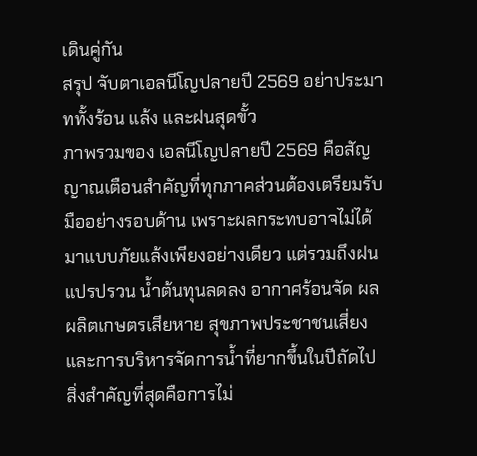เดินคู่กัน
สรุป จับตาเอลนีโญปลายปี 2569 อย่าประมาททั้งร้อน แล้ง และฝนสุดขั้ว
ภาพรวมของ เอลนีโญปลายปี 2569 คือสัญญาณเตือนสำคัญที่ทุกภาคส่วนต้องเตรียมรับมืออย่างรอบด้าน เพราะผลกระทบอาจไม่ได้มาแบบภัยแล้งเพียงอย่างเดียว แต่รวมถึงฝนแปรปรวน น้ำต้นทุนลดลง อากาศร้อนจัด ผลผลิตเกษตรเสียหาย สุขภาพประชาชนเสี่ยง และการบริหารจัดการน้ำที่ยากขึ้นในปีถัดไป
สิ่งสำคัญที่สุดคือการไม่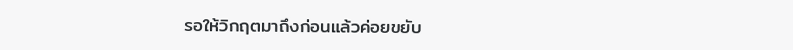รอให้วิกฤตมาถึงก่อนแล้วค่อยขยับ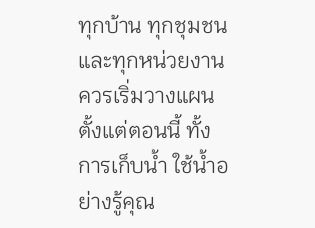ทุกบ้าน ทุกชุมชน และทุกหน่วยงานควรเริ่มวางแผนตั้งแต่ตอนนี้ ทั้งการเก็บน้ำ ใช้น้ำอย่างรู้คุณ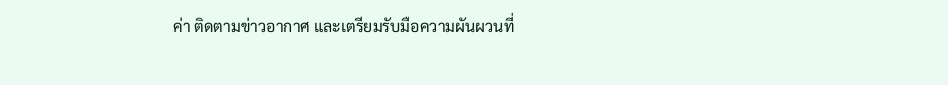ค่า ติดตามข่าวอากาศ และเตรียมรับมือความผันผวนที่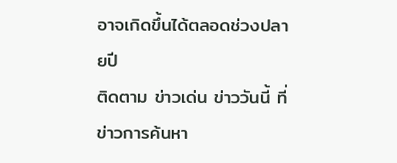อาจเกิดขึ้นได้ตลอดช่วงปลายปี
ติดตาม ข่าวเด่น ข่าววันนี้ ที่ ข่าวการค้นหา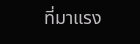ที่มาแรง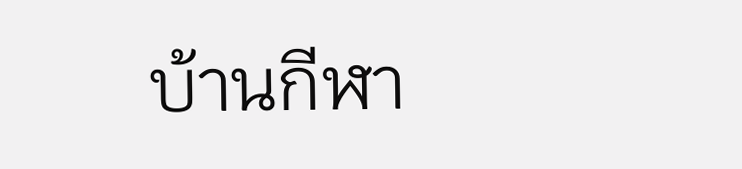บ้านกีฬา